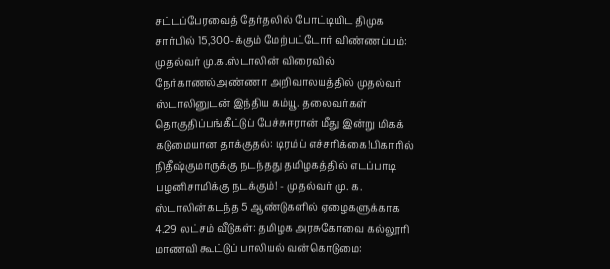சட்டப்பேரவைத் தேர்தலில் போட்டியிட திமுக சார்பில் 15,300-க்கும் மேற்பட்டோர் விண்ணப்பம்: முதல்வர் மு.க.ஸ்டாலின் விரைவில் நேர்காணல்அண்ணா அறிவாலயத்தில் முதல்வர் ஸ்டாலினுடன் இந்திய கம்யூ. தலைவர்கள் தொகுதிப்பங்கீட்டுப் பேச்சுஈரான் மீது இன்று மிகக் கடுமையான தாக்குதல்: டிரம்ப் எச்சரிக்கை!பிகாரில் நிதீஷ்குமாருக்கு நடந்தது தமிழகத்தில் எடப்பாடி பழனிசாமிக்கு நடக்கும்! - முதல்வர் மு. க. ஸ்டாலின்கடந்த 5 ஆண்டுகளில் ஏழைகளுக்காக 4.29 லட்சம் வீடுகள்: தமிழக அரசுகோவை கல்லூரி மாணவி கூட்டுப் பாலியல் வன்கொடுமை: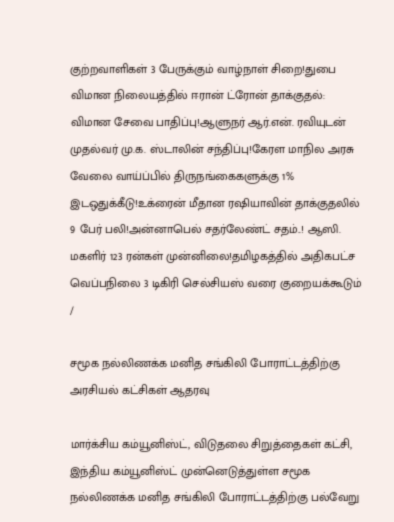குற்றவாளிகள் 3 பேருக்கும் வாழ்நாள் சிறை!துபை விமான நிலையத்தில் ஈரான் ட்ரோன் தாக்குதல்: விமான சேவை பாதிப்பு!ஆளுநர் ஆர்.என். ரவியுடன் முதல்வர் மு.க. ஸ்டாலின் சந்திப்பு!கேரள மாநில அரசு வேலை வாய்ப்பில் திருநங்கைகளுக்கு 1% இடஒதுக்கீடு!உக்ரைன் மீதான ரஷியாவின் தாக்குதலில் 9 பேர் பலி!அன்னாபெல் சதர்லேண்ட் சதம்..! ஆஸி. மகளிர் 123 ரன்கள் முன்னிலை!தமிழகத்தில் அதிகபட்ச வெப்பநிலை 3 டிகிரி செல்சியஸ் வரை குறையக்கூடும்
/

சமூக நல்லிணக்க மனித சங்கிலி போராட்டத்திற்கு அரசியல் கட்சிகள் ஆதரவு

மார்க்சிய கம்யூனிஸ்ட், விடுதலை சிறுத்தைகள் கட்சி, இந்திய கம்யூனிஸ்ட் முன்னெடுத்துள்ள சமூக நல்லிணக்க மனித சங்கிலி போராட்டத்திற்கு பல்வேறு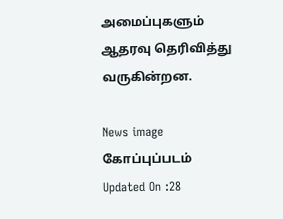அமைப்புகளும் ஆதரவு தெரிவித்து வருகின்றன.

News image
கோப்புப்படம்
Updated On :28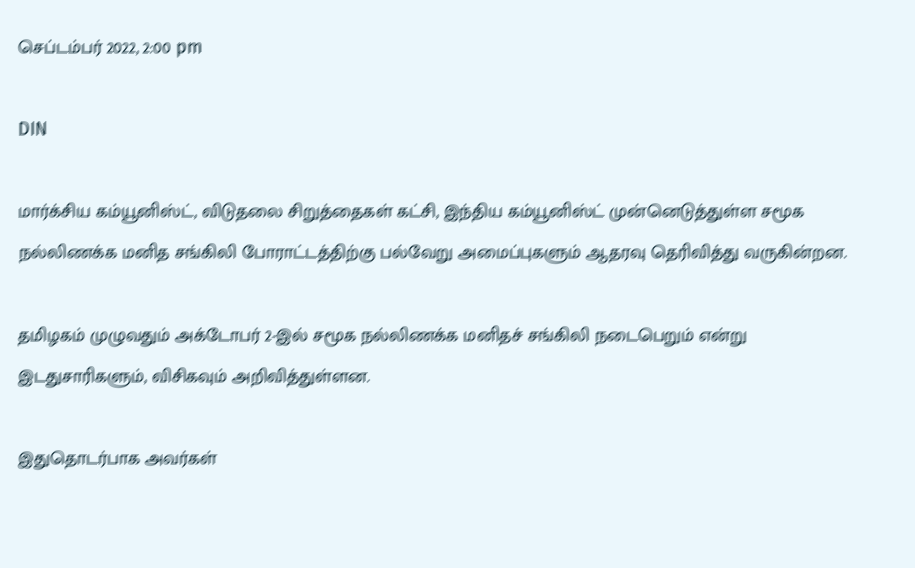செப்டம்பர் 2022, 2:00 pm

DIN

மார்க்சிய கம்யூனிஸ்ட், விடுதலை சிறுத்தைகள் கட்சி, இந்திய கம்யூனிஸ்ட் முன்னெடுத்துள்ள சமூக நல்லிணக்க மனித சங்கிலி போராட்டத்திற்கு பல்வேறு அமைப்புகளும் ஆதரவு தெரிவித்து வருகின்றன.

தமிழகம் முழுவதும் அக்டோபர் 2-இல் சமூக நல்லிணக்க மனிதச் சங்கிலி நடைபெறும் என்று இடதுசாரிகளும், விசிகவும் அறிவித்துள்ளன.

இதுதொடர்பாக அவர்கள்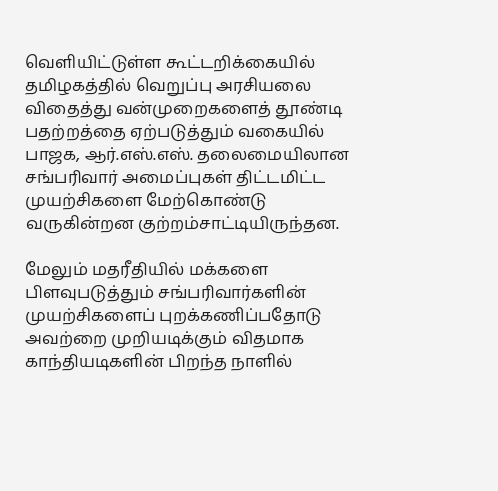வெளியிட்டுள்ள கூட்டறிக்கையில் தமிழகத்தில் வெறுப்பு அரசியலை விதைத்து வன்முறைகளைத் தூண்டி பதற்றத்தை ஏற்படுத்தும் வகையில் பாஜக, ஆர்.எஸ்.எஸ். தலைமையிலான சங்பரிவார் அமைப்புகள் திட்டமிட்ட முயற்சிகளை மேற்கொண்டு வருகின்றன குற்றம்சாட்டியிருந்தன.

மேலும் மதரீதியில் மக்களை பிளவுபடுத்தும் சங்பரிவார்களின் முயற்சிகளைப் புறக்கணிப்பதோடு அவற்றை முறியடிக்கும் விதமாக காந்தியடிகளின் பிறந்த நாளில்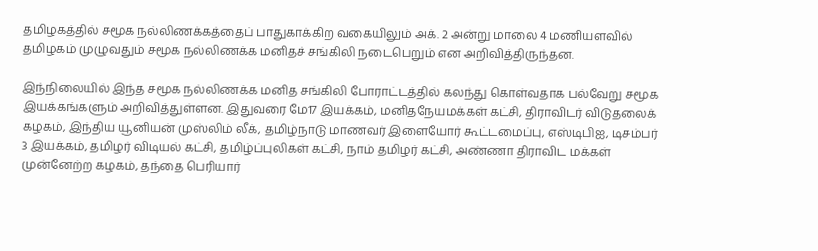தமிழகத்தில் சமூக நல்லிணக்கத்தைப் பாதுகாக்கிற வகையிலும் அக். 2 அன்று மாலை 4 மணியளவில் தமிழகம் முழுவதும் சமூக நல்லிணக்க மனிதச் சங்கிலி நடைபெறும் என அறிவித்திருந்தன.

இந்நிலையில் இந்த சமூக நல்லிணக்க மனித சங்கிலி போராட்டத்தில் கலந்து கொள்வதாக பல்வேறு சமூக இயக்கங்களும் அறிவித்துள்ளன. இதுவரை மே17 இயக்கம், மனிதநேயமக்கள் கட்சி, திராவிடர் விடுதலைக் கழகம், இந்திய யூனியன் முஸ்லிம் லீக், தமிழ்நாடு மாணவர் இளையோர் கூட்டமைப்பு, எஸ்டிபிஐ, டிசம்பர் 3 இயக்கம், தமிழர் விடியல் கட்சி, தமிழ்ப்புலிகள் கட்சி, நாம் தமிழர் கட்சி, அண்ணா திராவிட மக்கள் முன்னேற்ற கழகம், தந்தை பெரியார்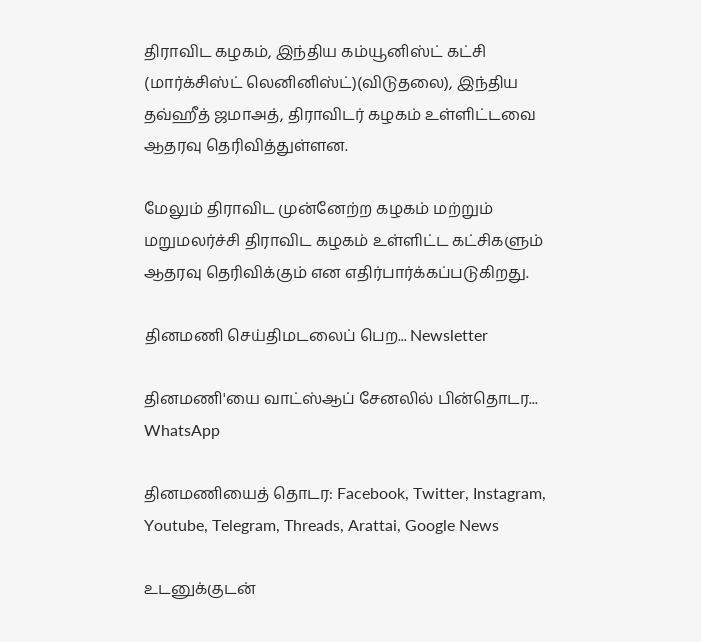திராவிட கழகம், இந்திய கம்யூனிஸ்ட் கட்சி (மார்க்சிஸ்ட் லெனினிஸ்ட்)(விடுதலை), இந்திய தவ்ஹீத் ஜமாஅத், திராவிடர் கழகம் உள்ளிட்டவை ஆதரவு தெரிவித்துள்ளன.

மேலும் திராவிட முன்னேற்ற கழகம் மற்றும் மறுமலர்ச்சி திராவிட கழகம் உள்ளிட்ட கட்சிகளும் ஆதரவு தெரிவிக்கும் என எதிர்பார்க்கப்படுகிறது.

தினமணி செய்திமடலைப் பெற... Newsletter

தினமணி'யை வாட்ஸ்ஆப் சேனலில் பின்தொடர... WhatsApp

தினமணியைத் தொடர: Facebook, Twitter, Instagram, Youtube, Telegram, Threads, Arattai, Google News

உடனுக்குடன்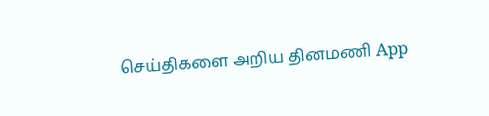செய்திகளை அறிய தினமணி App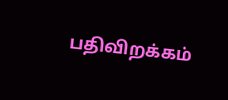பதிவிறக்கம்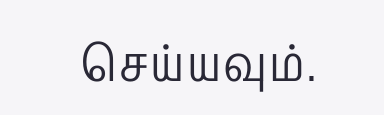செய்யவும்.